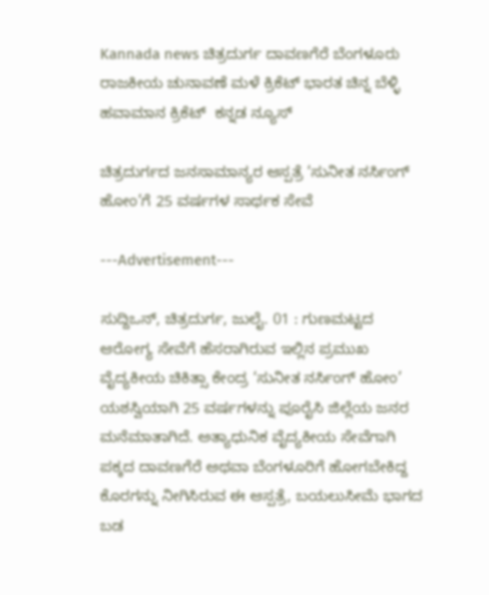Kannada news ಚಿತ್ರದುರ್ಗ ದಾವಣಗೆರೆ ಬೆಂಗಳೂರು ರಾಜಕೀಯ ಚುನಾವಣೆ ಮಳೆ ಕ್ರಿಕೆಟ್ ಭಾರತ ಚಿನ್ನ ಬೆಳ್ಳಿ ಹವಾಮಾನ ಕ್ರಿಕೆಟ್  ಕನ್ನಡ ನ್ಯೂಸ್

ಚಿತ್ರದುರ್ಗದ ಜನಸಾಮಾನ್ಯರ ಆಸ್ಪತ್ರೆ ‘ಸುನೀತ ನರ್ಸಿಂಗ್ ಹೋಂ’ಗೆ 25 ವರ್ಷಗಳ ಸಾರ್ಥಕ ಸೇವೆ

---Advertisement---

ಸುದ್ದಿಒನ್, ಚಿತ್ರದುರ್ಗ, ಜುಲೈ. 01 : ಗುಣಮಟ್ಟದ ಆರೋಗ್ಯ ಸೇವೆಗೆ ಹೆಸರಾಗಿರುವ ಇಲ್ಲಿನ ಪ್ರಮುಖ ವೈದ್ಯಕೀಯ ಚಿಕಿತ್ಸಾ ಕೇಂದ್ರ ‘ಸುನೀತ ನರ್ಸಿಂಗ್ ಹೋಂ’ ಯಶಸ್ವಿಯಾಗಿ 25 ವರ್ಷಗಳನ್ನು ಪೂರೈಸಿ ಜಿಲ್ಲೆಯ ಜನರ ಮನೆಮಾತಾಗಿದೆ. ಅತ್ಯಾಧುನಿಕ ವೈದ್ಯಕೀಯ ಸೇವೆಗಾಗಿ ಪಕ್ಕದ ದಾವಣಗೆರೆ ಅಥವಾ ಬೆಂಗಳೂರಿಗೆ ಹೋಗಬೇಕಿದ್ದ ಕೊರಗನ್ನು ನೀಗಿಸಿರುವ ಈ ಆಸ್ಪತ್ರೆ, ಬಯಲುಸೀಮೆ ಭಾಗದ ಬಡ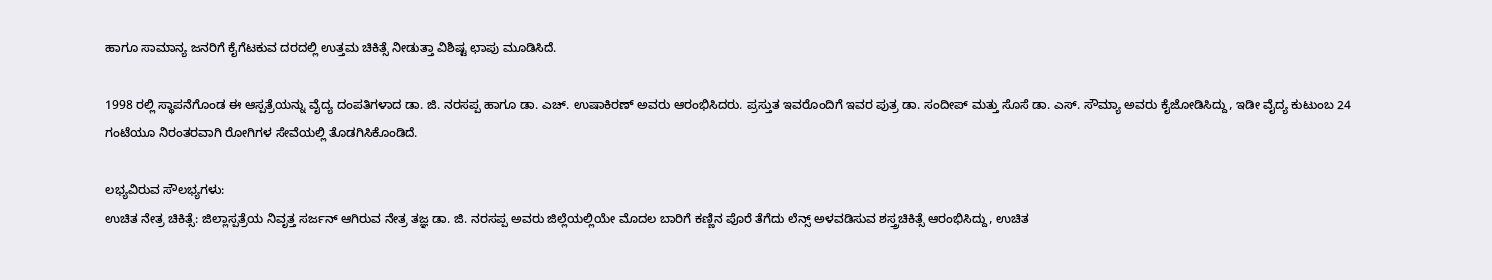ಹಾಗೂ ಸಾಮಾನ್ಯ ಜನರಿಗೆ ಕೈಗೆಟಕುವ ದರದಲ್ಲಿ ಉತ್ತಮ ಚಿಕಿತ್ಸೆ ನೀಡುತ್ತಾ ವಿಶಿಷ್ಟ ಛಾಪು ಮೂಡಿಸಿದೆ.

1998 ರಲ್ಲಿ ಸ್ಥಾಪನೆಗೊಂಡ ಈ ಆಸ್ಪತ್ರೆಯನ್ನು ವೈದ್ಯ ದಂಪತಿಗಳಾದ ಡಾ. ಜಿ. ನರಸಪ್ಪ ಹಾಗೂ ಡಾ. ಎಚ್. ಉಷಾಕಿರಣ್ ಅವರು ಆರಂಭಿಸಿದರು. ಪ್ರಸ್ತುತ ಇವರೊಂದಿಗೆ ಇವರ ಪುತ್ರ ಡಾ. ಸಂದೀಪ್ ಮತ್ತು ಸೊಸೆ ಡಾ. ಎಸ್. ಸೌಮ್ಯಾ ಅವರು ಕೈಜೋಡಿಸಿದ್ದು, ಇಡೀ ವೈದ್ಯ ಕುಟುಂಬ 24 ಗಂಟೆಯೂ ನಿರಂತರವಾಗಿ ರೋಗಿಗಳ ಸೇವೆಯಲ್ಲಿ ತೊಡಗಿಸಿಕೊಂಡಿದೆ.

ಲಭ್ಯವಿರುವ ಸೌಲಭ್ಯಗಳು:
ಉಚಿತ ನೇತ್ರ ಚಿಕಿತ್ಸೆ: ಜಿಲ್ಲಾಸ್ಪತ್ರೆಯ ನಿವೃತ್ತ ಸರ್ಜನ್ ಆಗಿರುವ ನೇತ್ರ ತಜ್ಞ ಡಾ. ಜಿ. ನರಸಪ್ಪ ಅವರು ಜಿಲ್ಲೆಯಲ್ಲಿಯೇ ಮೊದಲ ಬಾರಿಗೆ ಕಣ್ಣಿನ ಪೊರೆ ತೆಗೆದು ಲೆನ್ಸ್ ಅಳವಡಿಸುವ ಶಸ್ತ್ರಚಿಕಿತ್ಸೆ ಆರಂಭಿಸಿದ್ದು, ಉಚಿತ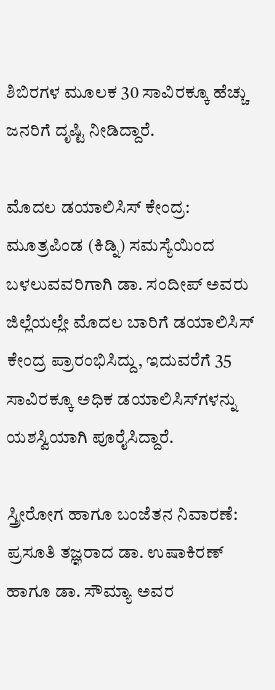ಶಿಬಿರಗಳ ಮೂಲಕ 30 ಸಾವಿರಕ್ಕೂ ಹೆಚ್ಚು ಜನರಿಗೆ ದೃಷ್ಟಿ ನೀಡಿದ್ದಾರೆ.

ಮೊದಲ ಡಯಾಲಿಸಿಸ್ ಕೇಂದ್ರ: ಮೂತ್ರಪಿಂಡ (ಕಿಡ್ನಿ) ಸಮಸ್ಯೆಯಿಂದ ಬಳಲುವವರಿಗಾಗಿ ಡಾ. ಸಂದೀಪ್ ಅವರು ಜಿಲ್ಲೆಯಲ್ಲೇ ಮೊದಲ ಬಾರಿಗೆ ಡಯಾಲಿಸಿಸ್ ಕೇಂದ್ರ ಪ್ರಾರಂಭಿಸಿದ್ದು, ಇದುವರೆಗೆ 35 ಸಾವಿರಕ್ಕೂ ಅಧಿಕ ಡಯಾಲಿಸಿಸ್‌ಗಳನ್ನು ಯಶಸ್ವಿಯಾಗಿ ಪೂರೈಸಿದ್ದಾರೆ.

ಸ್ತ್ರೀರೋಗ ಹಾಗೂ ಬಂಜೆತನ ನಿವಾರಣೆ: ಪ್ರಸೂತಿ ತಜ್ಞರಾದ ಡಾ. ಉಷಾಕಿರಣ್ ಹಾಗೂ ಡಾ. ಸೌಮ್ಯಾ ಅವರ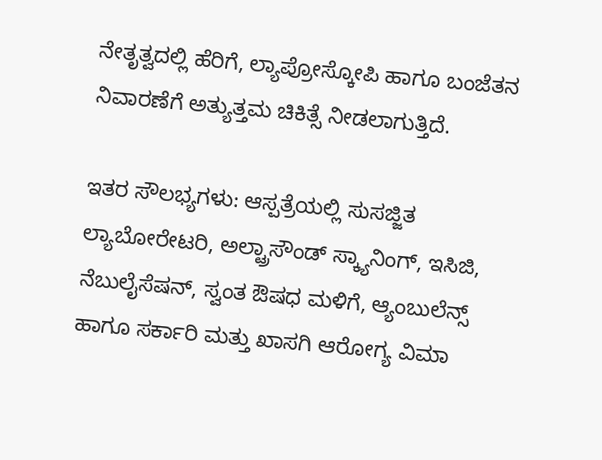ನೇತೃತ್ವದಲ್ಲಿ ಹೆರಿಗೆ, ಲ್ಯಾಪ್ರೋಸ್ಕೋಪಿ ಹಾಗೂ ಬಂಜೆತನ ನಿವಾರಣೆಗೆ ಅತ್ಯುತ್ತಮ ಚಿಕಿತ್ಸೆ ನೀಡಲಾಗುತ್ತಿದೆ.

ಇತರ ಸೌಲಭ್ಯಗಳು: ಆಸ್ಪತ್ರೆಯಲ್ಲಿ ಸುಸಜ್ಜಿತ ಲ್ಯಾಬೋರೇಟರಿ, ಅಲ್ಟ್ರಾಸೌಂಡ್ ಸ್ಕ್ಯಾನಿಂಗ್, ಇಸಿಜಿ, ನೆಬುಲೈಸೆಷನ್, ಸ್ವಂತ ಔಷಧ ಮಳಿಗೆ, ಆ್ಯಂಬುಲೆನ್ಸ್ ಹಾಗೂ ಸರ್ಕಾರಿ ಮತ್ತು ಖಾಸಗಿ ಆರೋಗ್ಯ ವಿಮಾ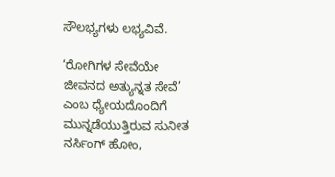ಸೌಲಭ್ಯಗಳು ಲಭ್ಯವಿವೆ.

‘ರೋಗಿಗಳ ಸೇವೆಯೇ ಜೀವನದ ಅತ್ಯುನ್ನತ ಸೇವೆ’ ಎಂಬ ಧ್ಯೇಯದೊಂದಿಗೆ ಮುನ್ನಡೆಯುತ್ತಿರುವ ಸುನೀತ ನರ್ಸಿಂಗ್ ಹೋಂ,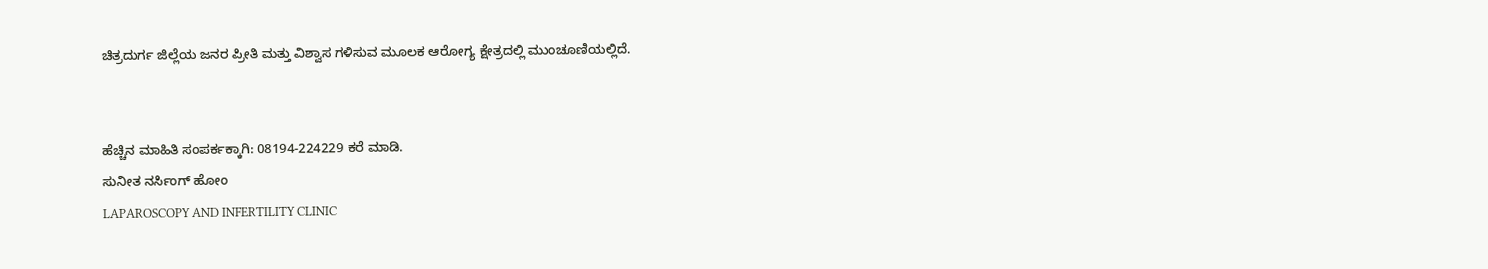ಚಿತ್ರದುರ್ಗ ಜಿಲ್ಲೆಯ ಜನರ ಪ್ರೀತಿ ಮತ್ತು ವಿಶ್ವಾಸ ಗಳಿಸುವ ಮೂಲಕ ಆರೋಗ್ಯ ಕ್ಷೇತ್ರದಲ್ಲಿ ಮುಂಚೂಣಿಯಲ್ಲಿದೆ.


ಹೆಚ್ಚಿನ ಮಾಹಿತಿ ಸಂಪರ್ಕಕ್ಕಾಗಿ: 08194-224229 ಕರೆ ಮಾಡಿ.
ಸುನೀತ ನರ್ಸಿಂಗ್ ಹೋಂ
LAPAROSCOPY AND INFERTILITY CLINIC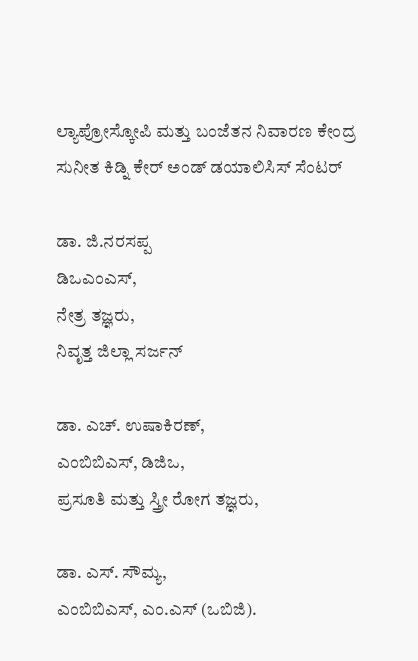ಲ್ಯಾಪ್ರೋಸ್ಕೋಪಿ ಮತ್ತು ಬಂಜೆತನ ನಿವಾರಣ ಕೇಂದ್ರ
ಸುನೀತ ಕಿಡ್ನಿ ಕೇರ್ ಅಂಡ್ ಡಯಾಲಿಸಿಸ್ ಸೆಂಟರ್

ಡಾ. ಜಿ.ನರಸಪ್ಪ
ಡಿಒಎಂಎಸ್,
ನೇತ್ರ ತಜ್ಞರು,
ನಿವೃತ್ತ ಜಿಲ್ಲಾ ಸರ್ಜನ್

ಡಾ. ಎಚ್. ಉಷಾಕಿರಣ್,
ಎಂಬಿಬಿಎಸ್, ಡಿಜಿಒ,
ಪ್ರಸೂತಿ ಮತ್ತು ಸ್ತ್ರೀ ರೋಗ ತಜ್ಞರು,

ಡಾ. ಎಸ್. ಸೌಮ್ಯ,
ಎಂಬಿಬಿಎಸ್, ಎಂ.ಎಸ್ (ಒಬಿಜಿ).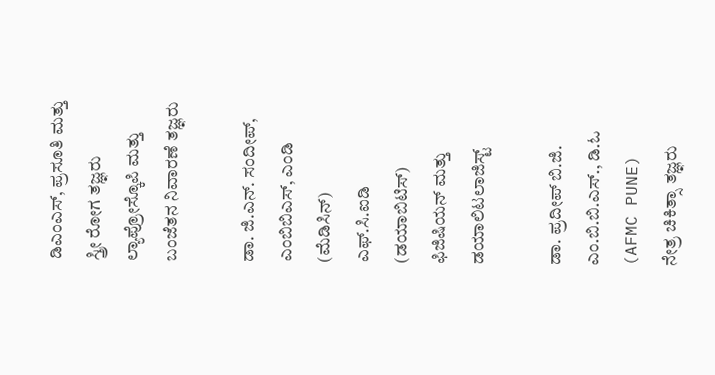ಡಿಎಂಎಸ್, ಪ್ರಸೂತಿ ಮತ್ತು ಸ್ತ್ರೀ ರೋಗ ತಜ್ಞರು
ಲ್ಯಾಪ್ರೋಸ್ಕೊಪಿ ಮತ್ತು ಬಂಜೆತನ ನಿವಾರಣೆ ತಜ್ಞರು

ಡಾ. ಜಿ.ಎನ್. ಸಂದೀಪ್,
ಎಂಬಿಬಿಎಸ್, ಎಂಡಿ (ಮೆಡಿಸಿನ್‌)
ಎಫ್.ಸಿ.ಐಡಿ (ಡಯಾಬಿಟಿಸ್) ಫಿಜಿಷಿಯನ್ ಮತ್ತು ಡಯಾಲಿಟಲಾಜಿಸ್ಟ್

ಡಾ. ಪ್ರದೀಪ್ ಬಿ.ಜಿ.
ಎಂ.ಬಿ.ಬಿ.ಎಸ್., ಡಿ.ಓ (AFMC PUNE)
ನೇತ್ರ ಚಿಕಿತ್ಸಾ ತಜ್ಞರು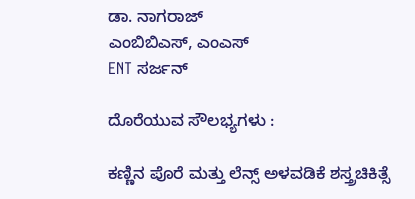ಡಾ. ನಾಗರಾಜ್
ಎಂಬಿಬಿಎಸ್, ಎಂಎಸ್
ENT ಸರ್ಜನ್

ದೊರೆಯುವ ಸೌಲಭ್ಯಗಳು :

ಕಣ್ಣಿನ ಪೊರೆ ಮತ್ತು ಲೆನ್ಸ್ ಅಳವಡಿಕೆ ಶಸ್ತ್ರಚಿಕಿತ್ಸೆ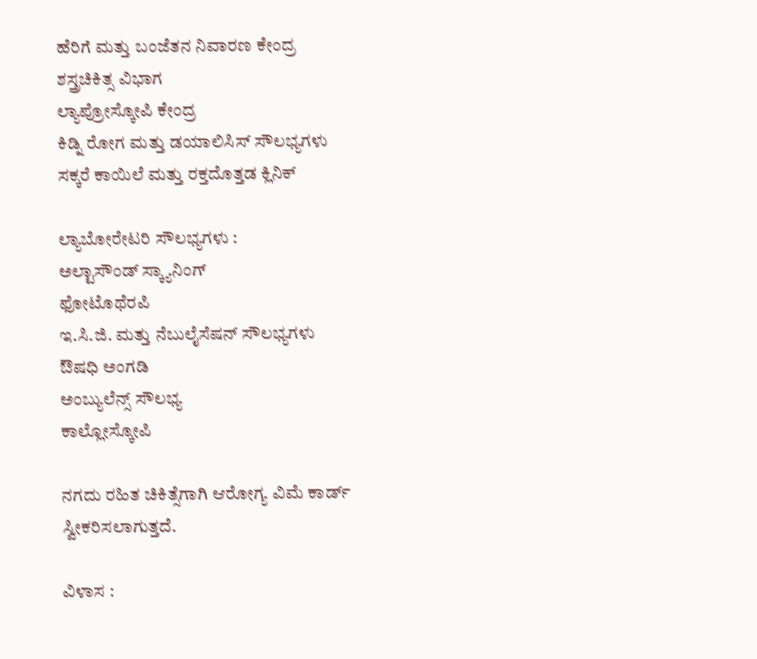ಹೆರಿಗೆ ಮತ್ತು ಬಂಜೆತನ ನಿವಾರಣ ಕೇಂದ್ರ
ಶಸ್ತ್ರಚಿಕಿತ್ಸ ವಿಭಾಗ
ಲ್ಯಾಪ್ರೋಸ್ಕೋಪಿ ಕೇಂದ್ರ
ಕಿಡ್ನಿ ರೋಗ ಮತ್ತು ಡಯಾಲಿಸಿಸ್ ಸೌಲಭ್ಯಗಳು
ಸಕ್ಕರೆ ಕಾಯಿಲೆ ಮತ್ತು ರಕ್ತದೊತ್ತಡ ಕ್ಲಿನಿಕ್

ಲ್ಯಾಬೋರೇಟರಿ ಸೌಲಭ್ಯಗಳು :
ಅಲ್ಟಾಸೌಂಡ್ ಸ್ಕ್ಯಾನಿಂಗ್
ಫೋಟೊಥೆರಪಿ
ಇ.ಸಿ.ಜಿ. ಮತ್ತು ನೆಬುಲೈಸೆಷನ್‌ ಸೌಲಭ್ಯಗಳು
ಔಷಧಿ ಅಂಗಡಿ
ಅಂಬ್ಯುಲೆನ್ಸ್ ಸೌಲಭ್ಯ
ಕಾಲ್ಲೋಸ್ಕೋಪಿ

ನಗದು ರಹಿತ ಚಿಕಿತ್ಸೆಗಾಗಿ ಆರೋಗ್ಯ ವಿಮೆ ಕಾರ್ಡ್ ಸ್ವೀಕರಿಸಲಾಗುತ್ತದೆ.

ವಿಳಾಸ :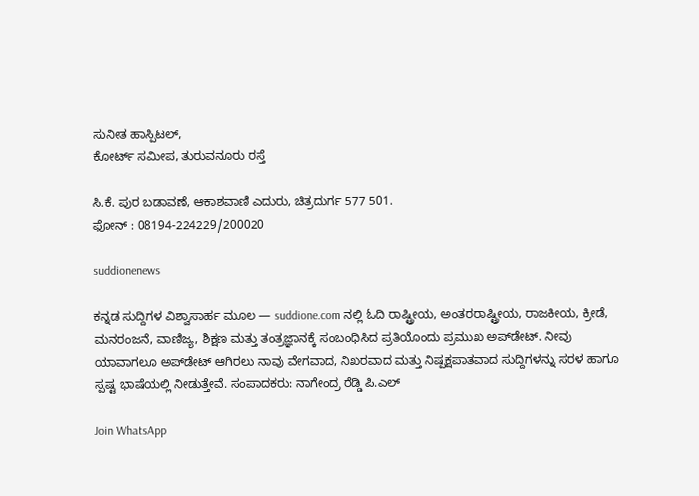ಸುನೀತ ಹಾಸ್ಪಿಟಲ್,
ಕೋರ್ಟ್ ಸಮೀಪ, ತುರುವನೂರು ರಸ್ತೆ

ಸಿ.ಕೆ. ಪುರ ಬಡಾವಣೆ, ಆಕಾಶವಾಣಿ ಎದುರು, ಚಿತ್ರದುರ್ಗ 577 501.
ಫೋನ್ : 08194-224229/200020

suddionenews

ಕನ್ನಡ ಸುದ್ದಿಗಳ ವಿಶ್ವಾಸಾರ್ಹ ಮೂಲ — suddione.com ನಲ್ಲಿ ಓದಿ ರಾಷ್ಟ್ರೀಯ, ಅಂತರರಾಷ್ಟ್ರೀಯ, ರಾಜಕೀಯ, ಕ್ರೀಡೆ, ಮನರಂಜನೆ, ವಾಣಿಜ್ಯ, ಶಿಕ್ಷಣ ಮತ್ತು ತಂತ್ರಜ್ಞಾನಕ್ಕೆ ಸಂಬಂಧಿಸಿದ ಪ್ರತಿಯೊಂದು ಪ್ರಮುಖ ಅಪ್‌ಡೇಟ್. ನೀವು ಯಾವಾಗಲೂ ಅಪ್‌ಡೇಟ್ ಆಗಿರಲು ನಾವು ವೇಗವಾದ, ನಿಖರವಾದ ಮತ್ತು ನಿಷ್ಪಕ್ಷಪಾತವಾದ ಸುದ್ದಿಗಳನ್ನು ಸರಳ ಹಾಗೂ ಸ್ಪಷ್ಟ ಭಾಷೆಯಲ್ಲಿ ನೀಡುತ್ತೇವೆ. ಸಂಪಾದಕರು: ನಾಗೇಂದ್ರ ರೆಡ್ಡಿ ಪಿ.ಎಲ್

Join WhatsApp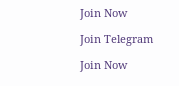Join Now

Join Telegram

Join Now